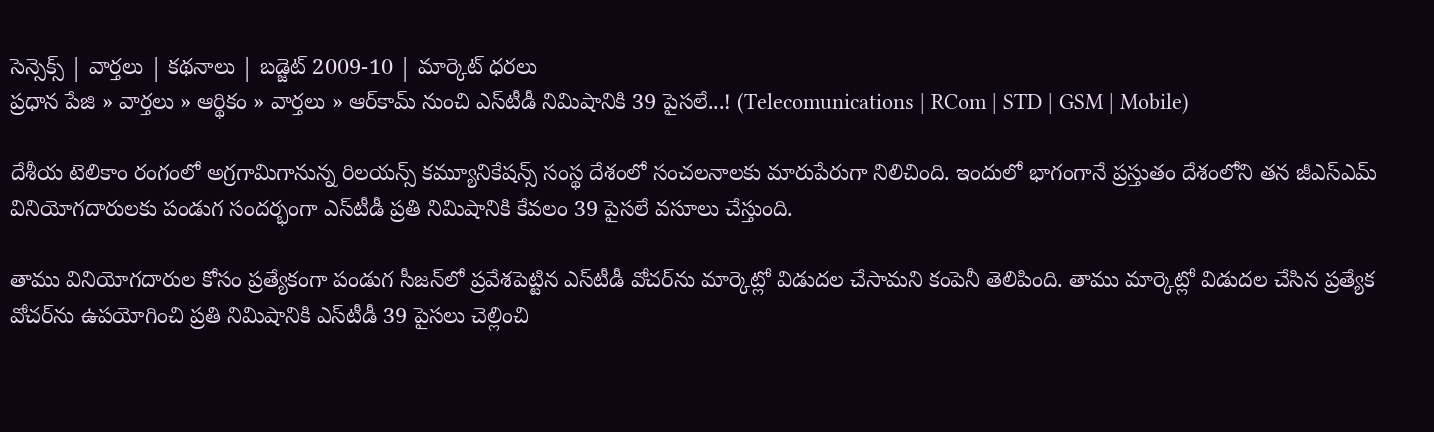సెన్సెక్స్ | వార్తలు | కథనాలు | బడ్జెట్ 2009-10 | మార్కెట్ ధరలు
ప్రధాన పేజి » వార్తలు » ఆర్థికం » వార్తలు » ఆర్‌కామ్ నుంచి ఎస్‌టీడీ నిమిషానికి 39 పైసలే...! (Telecomunications | RCom | STD | GSM | Mobile)

దేశీయ టెలికాం రంగంలో అగ్రగామిగానున్న రిలయన్స్ కమ్యూనికేషన్స్ సంస్థ దేశంలో సంచలనాలకు మారుపేరుగా నిలిచింది. ఇందులో భాగంగానే ప్రస్తుతం దేశంలోని తన జీఎస్ఎమ్ వినియోగదారులకు పండుగ సందర్భంగా ఎస్‌టీడీ ప్రతి నిమిషానికి కేవలం 39 పైసలే వసూలు చేస్తుంది.

తాము వినియోగదారుల కోసం ప్రత్యేకంగా పండుగ సీజన్‌లో ప్రవేశపెట్టిన ఎస్‌టీడీ వోచర్‌ను మార్కెట్లో విడుదల చేసామని కంపెనీ తెలిపింది. తాము మార్కెట్లో విడుదల చేసిన ప్రత్యేక వోచర్‌ను ఉపయోగించి ప్రతి నిమిషానికి ఎస్‌టీడీ 39 పైసలు చెల్లించి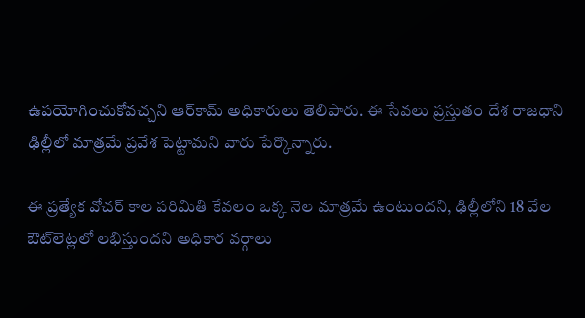ఉపయోగించుకోవచ్చని ఆర్‌కామ్ అధికారులు తెలిపారు. ఈ సేవలు ప్రస్తుతం దేశ రాజధాని ఢిల్లీలో మాత్రమే ప్రవేశ పెట్టామని వారు పేర్కొన్నారు.

ఈ ప్రత్యేక వోచర్ కాల పరిమితి కేవలం ఒక్క నెల మాత్రమే ఉంటుందని, ఢిల్లీలోని 18 వేల ఔట్‌లెట్లలో లభిస్తుందని అధికార వర్గాలు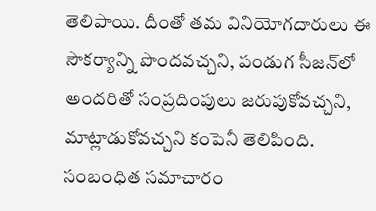తెలిపాయి. దీంతో తమ వినియోగదారులు ఈ సౌకర్యాన్ని పొందవచ్చని, పండుగ సీజన్‌లో అందరితో సంప్రదింపులు జరుపుకోవచ్చని, మాట్లాడుకోవచ్చని కంపెనీ తెలిపింది.
సంబంధిత సమాచారం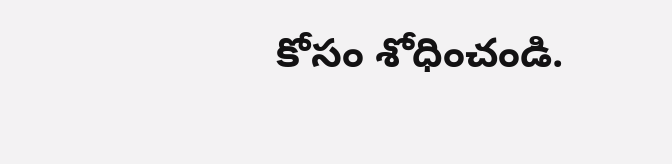కోసం శోధించండి.